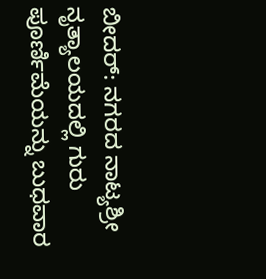ಬೀದರ್: ನಗರದ ನಾಟ್ಯಶ್ರೀ ನೃತ್ಯಾಲಯದಲ್ಲಿ ಗುರು ಪೂರ್ಣಿಮೆಯನ್ನು ಬುಧವಾರ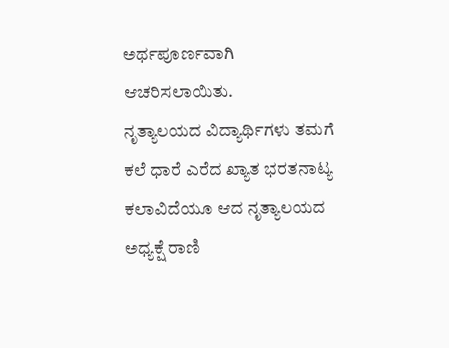ಅರ್ಥಪೂರ್ಣವಾಗಿ ಆಚರಿಸಲಾಯಿತು.
ನೃತ್ಯಾಲಯದ ವಿದ್ಯಾರ್ಥಿಗಳು ತಮಗೆ ಕಲೆ ಧಾರೆ ಎರೆದ ಖ್ಯಾತ ಭರತನಾಟ್ಯ ಕಲಾವಿದೆಯೂ ಆದ ನೃತ್ಯಾಲಯದ ಅಧ್ಯಕ್ಷೆ ರಾಣಿ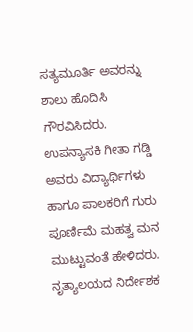ಸತ್ಯಮೂರ್ತಿ ಅವರನ್ನು ಶಾಲು ಹೊದಿಸಿ ಗೌರವಿಸಿದರು.
ಉಪನ್ಯಾಸಕಿ ಗೀತಾ ಗಡ್ಡಿ ಅವರು ವಿದ್ಯಾರ್ಥಿಗಳು ಹಾಗೂ ಪಾಲಕರಿಗೆ ಗುರು ಪೂರ್ಣಿಮೆ ಮಹತ್ವ ಮನ ಮುಟ್ಟುವಂತೆ ಹೇಳಿದರು.
ನೃತ್ಯಾಲಯದ ನಿರ್ದೇಶಕ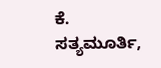ಕೆ. ಸತ್ಯಮೂರ್ತಿ,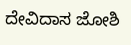ದೇವಿದಾಸ ಜೋಶಿ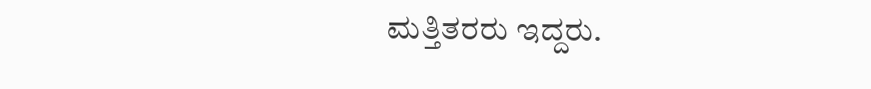ಮತ್ತಿತರರು ಇದ್ದರು.